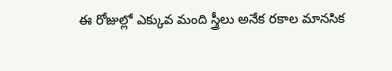ఈ రోజుల్లో ఎక్కువ మంది స్త్రీలు అనేక రకాల మానసిక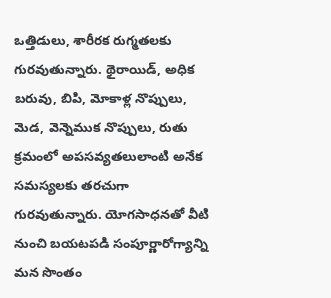ఒత్తిడులు, శారీరక రుగ్మతలకు గురవుతున్నారు. థైరాయిడ్, అధిక బరువు, బిపి, మోకాళ్ల నొప్పులు, మెడ, వెన్నెముక నొప్పులు, రుతు క్రమంలో అపసవ్యతలులాంటి అనేక సమస్యలకు తరచుగా గురవుతున్నారు. యోగసాధనతో వీటి నుంచి బయటపడి సంపూర్ణారోగ్యాన్ని మన సొంతం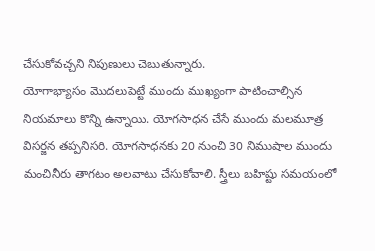చేసుకోవచ్చని నిపుణులు చెబుతున్నారు.
యోగాభ్యాసం మొదలుపెట్టే ముందు ముఖ్యంగా పాటించాల్సిన నియమాలు కొన్ని ఉన్నాయి. యోగసాధన చేసే ముందు మలమూత్ర విసర్జన తప్పనిసరి. యోగసాధనకు 20 నుంచి 30 నిముషాల ముందు మంచినీరు తాగటం అలవాటు చేసుకోవాలి. స్త్రీలు బహిష్టు సమయంలో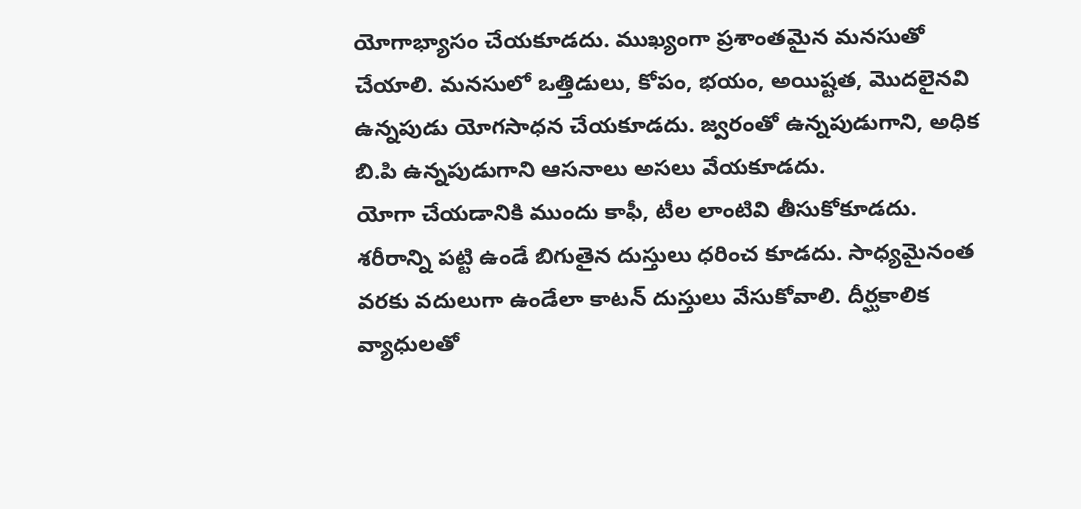యోగాభ్యాసం చేయకూడదు. ముఖ్యంగా ప్రశాంతమైన మనసుతో చేయాలి. మనసులో ఒత్తిడులు, కోపం, భయం, అయిష్టత, మొదలైనవి ఉన్నపుడు యోగసాధన చేయకూడదు. జ్వరంతో ఉన్నపుడుగాని, అధిక బి.పి ఉన్నపుడుగాని ఆసనాలు అసలు వేయకూడదు.
యోగా చేయడానికి ముందు కాఫీ, టీల లాంటివి తీసుకోకూడదు. శరీరాన్ని పట్టి ఉండే బిగుతైన దుస్తులు ధరించ కూడదు. సాధ్యమైనంత వరకు వదులుగా ఉండేలా కాటన్ దుస్తులు వేసుకోవాలి. దీర్ఘకాలిక వ్యాధులతో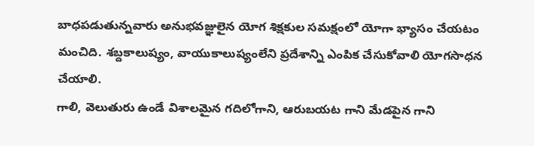బాధపడుతున్నవారు అనుభవజ్ఞులైన యోగ శిక్షకుల సమక్షంలో యోగా భ్యాసం చేయటం మంచిది. శబ్దకాలుష్యం, వాయుకాలుష్యంలేని ప్రదేశాన్ని ఎంపిక చేసుకోవాలి యోగసాధన చేయాలి.
గాలి, వెలుతురు ఉండే విశాలమైన గదిలోగాని, ఆరుబయట గాని మేడపైన గాని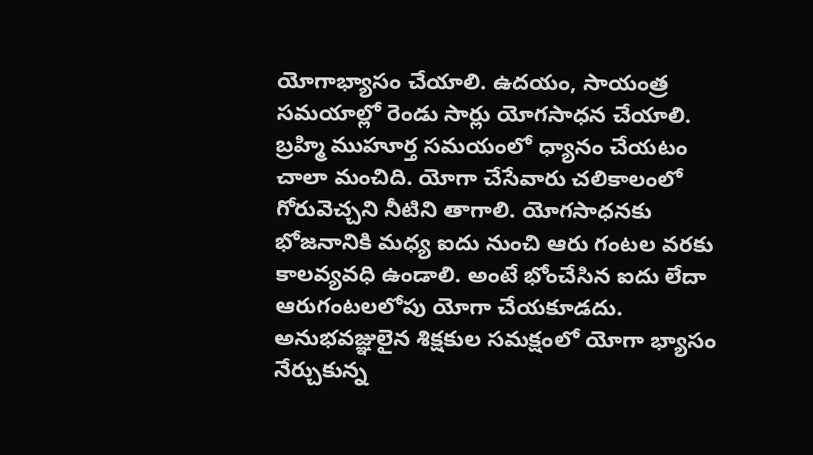యోగాభ్యాసం చేయాలి. ఉదయం, సాయంత్ర సమయాల్లో రెండు సార్లు యోగసాధన చేయాలి.
బ్రహ్మి ముహూర్త సమయంలో ధ్యానం చేయటం చాలా మంచిది. యోగా చేసేవారు చలికాలంలో గోరువెచ్చని నీటిని తాగాలి. యోగసాధనకు భోజనానికి మధ్య ఐదు నుంచి ఆరు గంటల వరకు కాలవ్యవధి ఉండాలి. అంటే భోంచేసిన ఐదు లేదా ఆరుగంటలలోపు యోగా చేయకూడదు. అనుభవజ్ఞులైన శిక్షకుల సమక్షంలో యోగా భ్యాసం నేర్చుకున్న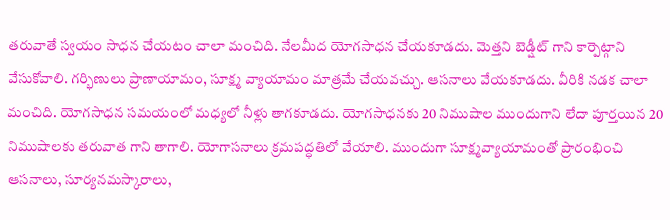తరువాతే స్వయం సాధన చేయటం చాలా మంచిది. నేలమీద యోగసాధన చేయకూడదు. మెత్తని బెడ్షీట్ గాని కార్పెట్గాని వేసుకోవాలి. గర్భిణులు ప్రాణాయామం, సూక్ష్మ వ్యాయామం మాత్రమే చేయవచ్చు. ఆసనాలు వేయకూడదు. వీరికి నడక చాలా మంచిది. యోగసాధన సమయంలో మధ్యలో నీళ్లు తాగకూడదు. యోగసాధనకు 20 నిముషాల ముందుగాని లేదా పూర్తయిన 20 నిముషాలకు తరువాత గాని తాగాలి. యోగాసనాలు క్రమపద్ధతిలో వేయాలి. ముందుగా సూక్ష్మవ్యాయామంతో ప్రారంభించి ఆసనాలు, సూర్యనమస్కారాలు,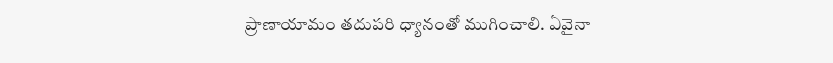ప్రాణాయామం తదుపరి ధ్యానంతో ముగించాలి. ఏవైనా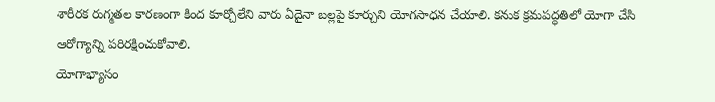శారీరక రుగ్మతల కారణంగా కింద కూర్చోలేని వారు ఏదైనా బల్లపై కూర్చుని యోగసాధన చేయాలి. కనుక క్రమపద్ధతిలో యోగా చేసి ఆరోగ్యాన్ని పరిరక్షించుకోవాలి.
యోగాభ్యాసం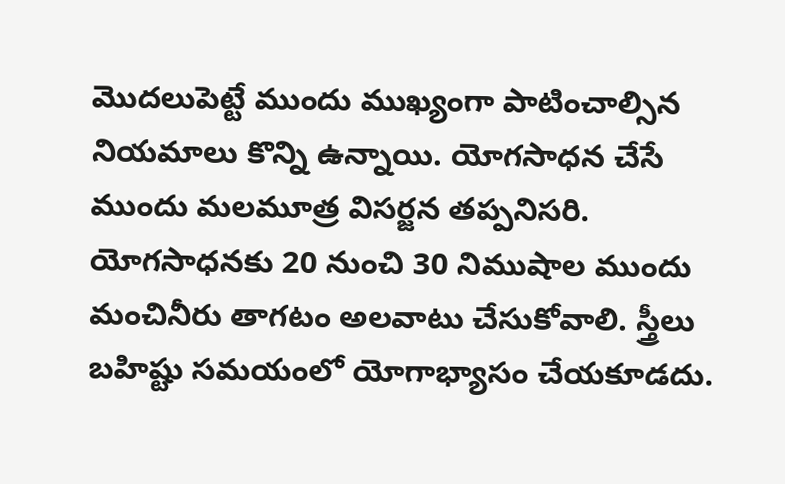మొదలుపెట్టే ముందు ముఖ్యంగా పాటించాల్సిన నియమాలు కొన్ని ఉన్నాయి. యోగసాధన చేసే ముందు మలమూత్ర విసర్జన తప్పనిసరి. యోగసాధనకు 20 నుంచి 30 నిముషాల ముందు మంచినీరు తాగటం అలవాటు చేసుకోవాలి. స్త్రీలు బహిష్టు సమయంలో యోగాభ్యాసం చేయకూడదు.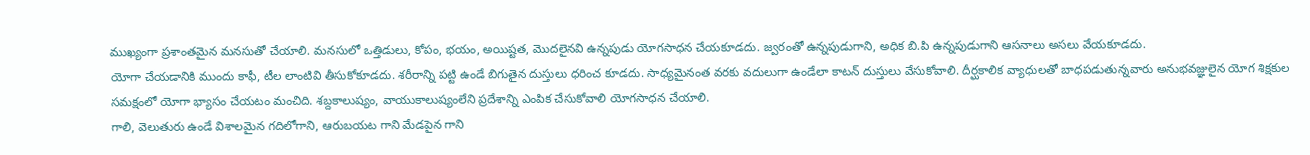ముఖ్యంగా ప్రశాంతమైన మనసుతో చేయాలి. మనసులో ఒత్తిడులు, కోపం, భయం, అయిష్టత, మొదలైనవి ఉన్నపుడు యోగసాధన చేయకూడదు. జ్వరంతో ఉన్నపుడుగాని, అధిక బి.పి ఉన్నపుడుగాని ఆసనాలు అసలు వేయకూడదు.
యోగా చేయడానికి ముందు కాఫీ, టీల లాంటివి తీసుకోకూడదు. శరీరాన్ని పట్టి ఉండే బిగుతైన దుస్తులు ధరించ కూడదు. సాధ్యమైనంత వరకు వదులుగా ఉండేలా కాటన్ దుస్తులు వేసుకోవాలి. దీర్ఘకాలిక వ్యాధులతో బాధపడుతున్నవారు అనుభవజ్ఞులైన యోగ శిక్షకుల సమక్షంలో యోగా భ్యాసం చేయటం మంచిది. శబ్దకాలుష్యం, వాయుకాలుష్యంలేని ప్రదేశాన్ని ఎంపిక చేసుకోవాలి యోగసాధన చేయాలి.
గాలి, వెలుతురు ఉండే విశాలమైన గదిలోగాని, ఆరుబయట గాని మేడపైన గాని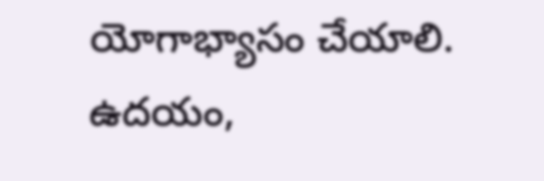యోగాభ్యాసం చేయాలి. ఉదయం,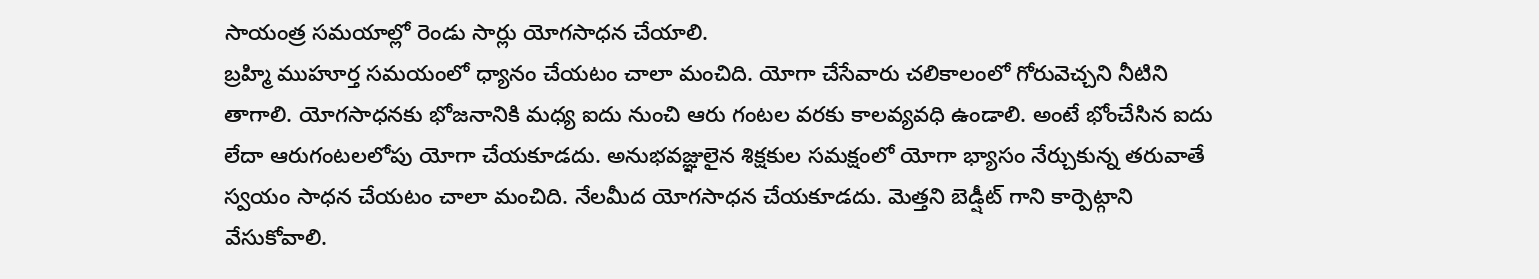సాయంత్ర సమయాల్లో రెండు సార్లు యోగసాధన చేయాలి.
బ్రహ్మి ముహూర్త సమయంలో ధ్యానం చేయటం చాలా మంచిది. యోగా చేసేవారు చలికాలంలో గోరువెచ్చని నీటిని తాగాలి. యోగసాధనకు భోజనానికి మధ్య ఐదు నుంచి ఆరు గంటల వరకు కాలవ్యవధి ఉండాలి. అంటే భోంచేసిన ఐదు లేదా ఆరుగంటలలోపు యోగా చేయకూడదు. అనుభవజ్ఞులైన శిక్షకుల సమక్షంలో యోగా భ్యాసం నేర్చుకున్న తరువాతే స్వయం సాధన చేయటం చాలా మంచిది. నేలమీద యోగసాధన చేయకూడదు. మెత్తని బెడ్షీట్ గాని కార్పెట్గాని వేసుకోవాలి.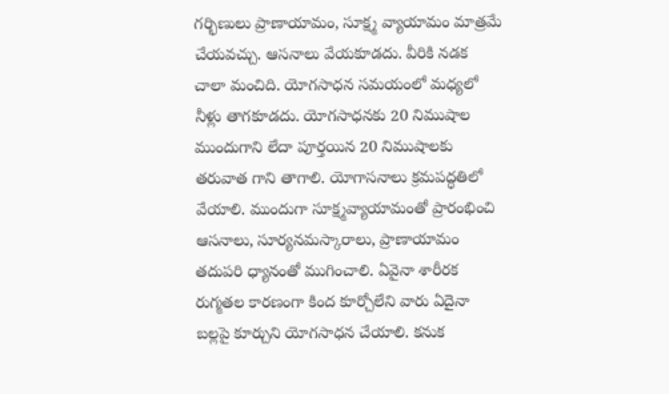గర్భిణులు ప్రాణాయామం, సూక్ష్మ వ్యాయామం మాత్రమే చేయవచ్చు. ఆసనాలు వేయకూడదు. వీరికి నడక చాలా మంచిది. యోగసాధన సమయంలో మధ్యలో నీళ్లు తాగకూడదు. యోగసాధనకు 20 నిముషాల ముందుగాని లేదా పూర్తయిన 20 నిముషాలకు తరువాత గాని తాగాలి. యోగాసనాలు క్రమపద్ధతిలో వేయాలి. ముందుగా సూక్ష్మవ్యాయామంతో ప్రారంభించి ఆసనాలు, సూర్యనమస్కారాలు, ప్రాణాయామం తదుపరి ధ్యానంతో ముగించాలి. ఏవైనా శారీరక రుగ్మతల కారణంగా కింద కూర్చోలేని వారు ఏదైనా బల్లపై కూర్చుని యోగసాధన చేయాలి. కనుక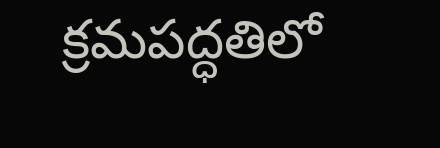క్రమపద్ధతిలో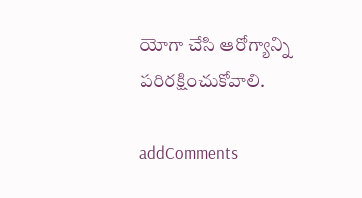యోగా చేసి ఆరోగ్యాన్ని పరిరక్షించుకోవాలి.

addComments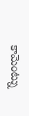కామెంట్ను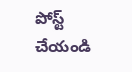పోస్ట్ చేయండి